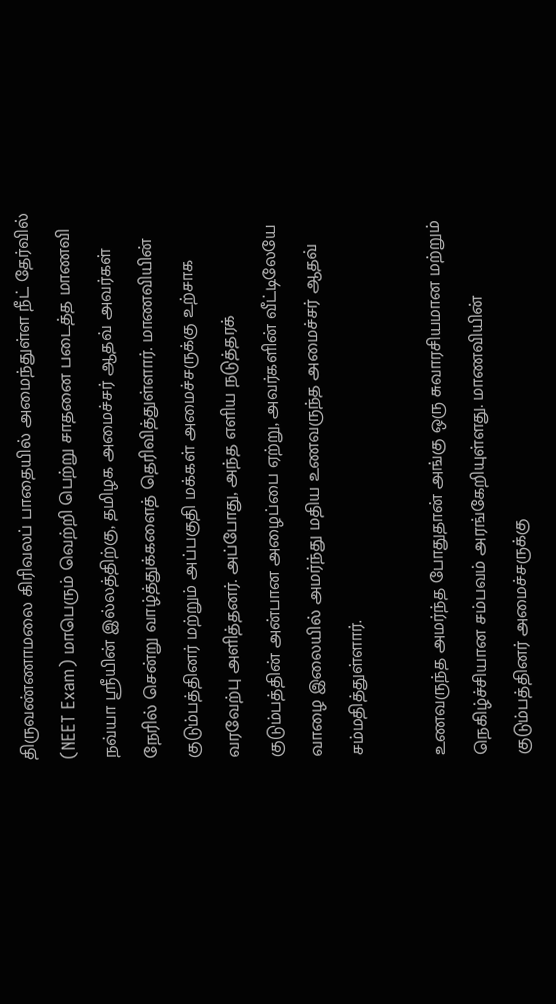திருவண்ணாமலை கிரிவலப் பாதையில் அமைந்துள்ள நீட் தேர்வில் (NEET Exam) மாபெரும் வெற்றி பெற்று சாதனை படைத்த மாணவி நவ்யா ஸ்ரீயின் இல்லத்திற்கு, தமிழக அமைச்சர் ஆதவ் அவர்கள் நேரில் சென்று வாழ்த்துக்களைத் தெரிவித்துள்ளார். மாணவியின் குடும்பத்தினர் மற்றும் அப்பகுதி மக்கள் அமைச்சருக்கு உற்சாக வரவேற்பு அளித்தனர். அப்போது, அந்த எளிய நடுத்தரக் குடும்பத்தின் அன்பான அழைப்பை ஏற்று, அவர்களின் வீட்டிலேயே வாழை இலையில் அமர்ந்து மதிய உணவருந்த அமைச்சர் ஆதவ் சம்மதித்துள்ளார்.

உணவருந்த அமர்ந்த போதுதான் அங்கு ஒரு சுவாரசியமான மற்றும் நெகிழ்ச்சியான சம்பவம் அரங்கேறியுள்ளது. மாணவியின் குடும்பத்தினர் அமைச்சருக்கு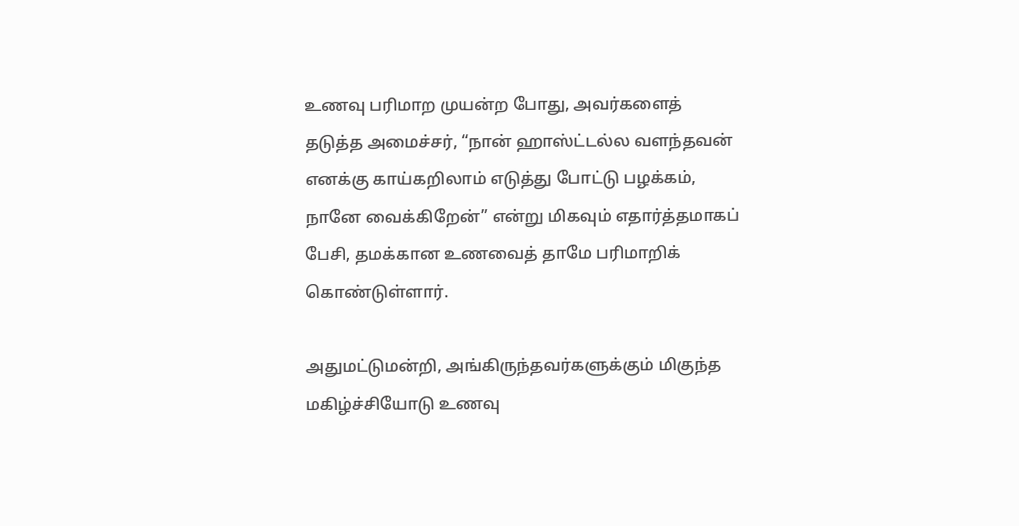உணவு பரிமாற முயன்ற போது, அவர்களைத் தடுத்த அமைச்சர், “நான் ஹாஸ்ட்டல்ல வளந்தவன் எனக்கு காய்கறிலாம் எடுத்து போட்டு பழக்கம், நானே வைக்கிறேன்” என்று மிகவும் எதார்த்தமாகப் பேசி, தமக்கான உணவைத் தாமே பரிமாறிக் கொண்டுள்ளார்.

அதுமட்டுமன்றி, அங்கிருந்தவர்களுக்கும் மிகுந்த மகிழ்ச்சியோடு உணவு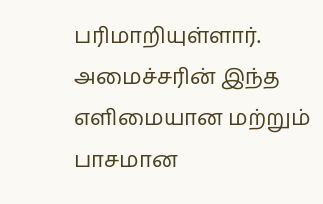பரிமாறியுள்ளார். அமைச்சரின் இந்த எளிமையான மற்றும் பாசமான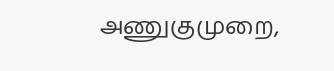அணுகுமுறை,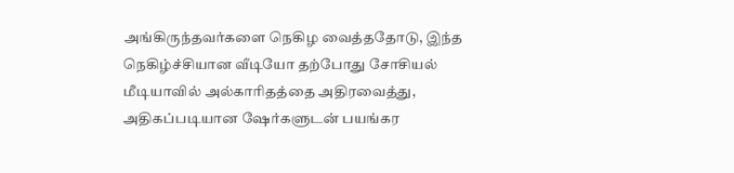அங்கிருந்தவர்களை நெகிழ வைத்ததோடு, இந்த நெகிழ்ச்சியான வீடியோ தற்போது சோசியல் மீடியாவில் அல்காரிதத்தை அதிரவைத்து, அதிகப்படியான ஷேர்களுடன் பயங்கர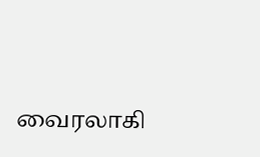வைரலாகி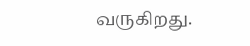வருகிறது.